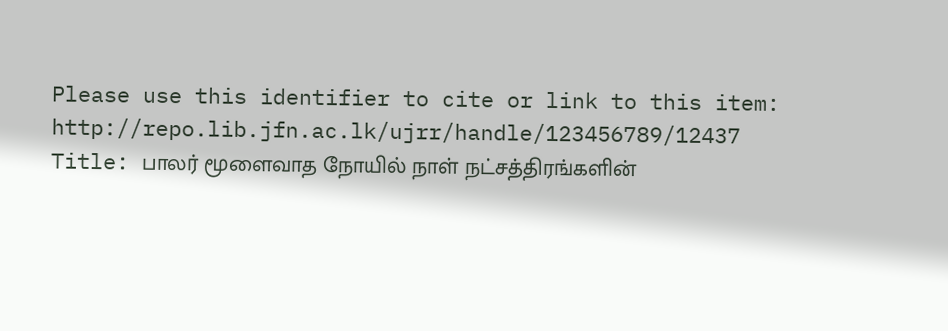Please use this identifier to cite or link to this item: http://repo.lib.jfn.ac.lk/ujrr/handle/123456789/12437
Title: பாலர் மூளைவாத நோயில் நாள் நட்சத்திரங்களின்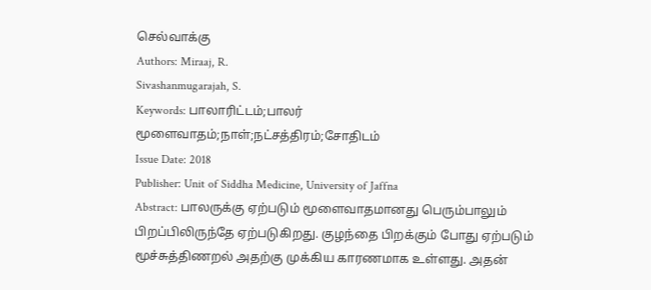செல்வாக்கு
Authors: Miraaj, R.
Sivashanmugarajah, S.
Keywords: பாலாரிட்டம்;பாலர் மூளைவாதம்;நாள்;நட்சத்திரம்;சோதிடம்
Issue Date: 2018
Publisher: Unit of Siddha Medicine, University of Jaffna
Abstract: பாலருக்கு ஏற்படும் மூளைவாதமானது பெரும்பாலும் பிறப்பிலிருந்தே ஏற்படுகிறது. குழந்தை பிறக்கும் போது ஏற்படும் மூச்சுத்திணறல் அதற்கு முக்கிய காரணமாக உள்ளது. அதன்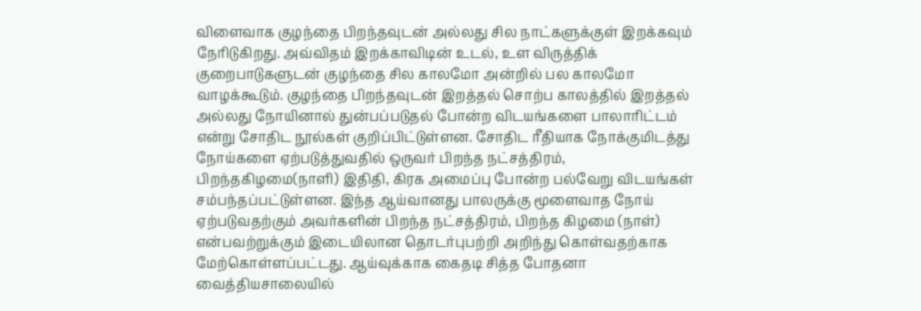விளைவாக குழந்தை பிறந்தவுடன் அல்லது சில நாட்களுக்குள் இறக்கவும் நேரிடுகிறது. அவ்விதம் இறக்காவிடின் உடல், உள விருத்திக் குறைபாடுகளுடன் குழந்தை சில காலமோ அன்றில் பல காலமோ வாழக்கூடும். குழந்தை பிறந்தவுடன் இறத்தல் சொற்ப காலத்தில் இறத்தல் அல்லது நோயினால் துன்பப்படுதல் போன்ற விடயங்களை பாலாரிட்டம் என்று சோதிட நூல்கள் குறிப்பிட்டுள்ளன. சோதிட ரீதியாக நோக்குமிடத்து நோய்களை ஏற்படுத்துவதில் ஒருவர் பிறந்த நட்சத்திரம், பிறந்தகிழமை(நாளி) இதிதி, கிரக அமைப்பு போன்ற பல்வேறு விடயங்கள் சம்பந்தப்பட்டுள்ளன. இந்த ஆய்வானது பாலருக்கு மூளைவாத நோய் ஏற்படுவதற்கும் அவர்களின் பிறந்த நட்சத்திரம், பிறந்த கிழமை (நாள்) என்பவற்றுக்கும் இடையிலான தொடர்புபற்றி அறிந்து கொள்வதற்காக மேற்கொள்ளப்பட்டது. ஆய்வுக்காக கைதடி சித்த போதனா வைத்தியசாலையில்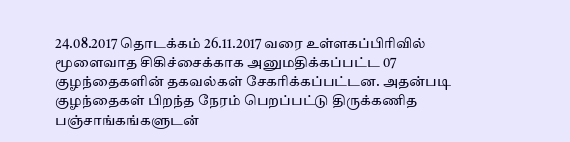24.08.2017 தொடக்கம் 26.11.2017 வரை உள்ளகப்பிரிவில் மூளைவாத சிகிச்சைக்காக அனுமதிக்கப்பட்ட 07 குழந்தைகளின் தகவல்கள் சேகரிக்கப்பட்டன. அதன்படி குழந்தைகள் பிறந்த நேரம் பெறப்பட்டு திருக்கணித பஞ்சாங்கங்களுடன்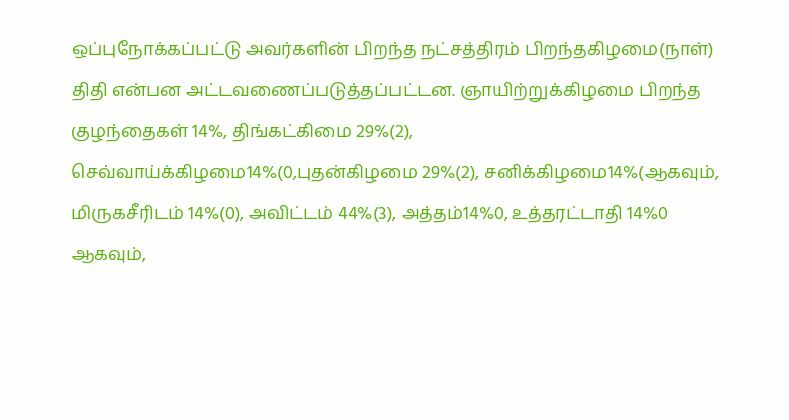ஒப்புநோக்கப்பட்டு அவர்களின் பிறந்த நட்சத்திரம் பிறந்தகிழமை(நாள்) திதி என்பன அட்டவணைப்படுத்தப்பட்டன. ஞாயிற்றுக்கிழமை பிறந்த குழந்தைகள் 14%, திங்கட்கிமை 29%(2), செவ்வாய்க்கிழமை14%(0,புதன்கிழமை 29%(2), சனிக்கிழமை14%(ஆகவும், மிருகசீரிடம் 14%(0), அவிட்டம் 44%(3), அத்தம்14%0, உத்தரட்டாதி 14%0 ஆகவும்,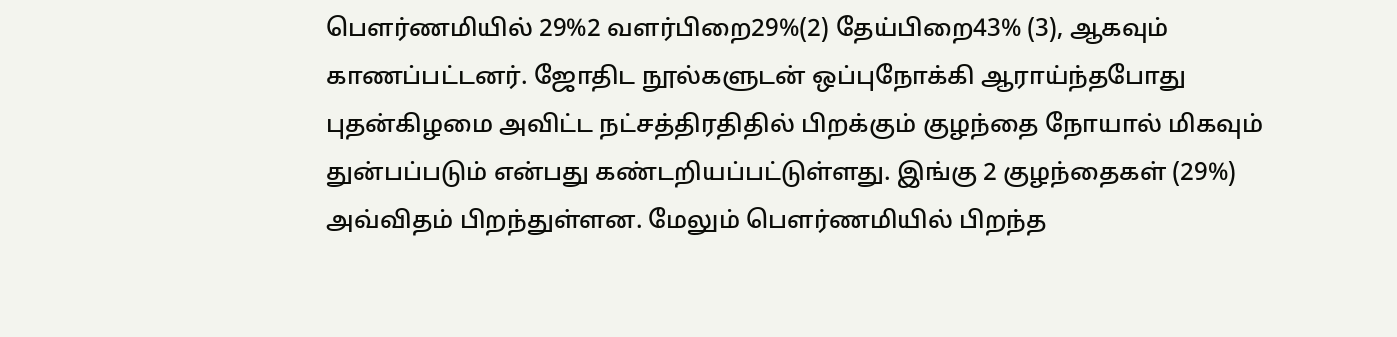பௌர்ணமியில் 29%2 வளர்பிறை29%(2) தேய்பிறை43% (3), ஆகவும் காணப்பட்டனர். ஜோதிட நூல்களுடன் ஒப்புநோக்கி ஆராய்ந்தபோது புதன்கிழமை அவிட்ட நட்சத்திரதிதில் பிறக்கும் குழந்தை நோயால் மிகவும் துன்பப்படும் என்பது கண்டறியப்பட்டுள்ளது. இங்கு 2 குழந்தைகள் (29%) அவ்விதம் பிறந்துள்ளன. மேலும் பௌர்ணமியில் பிறந்த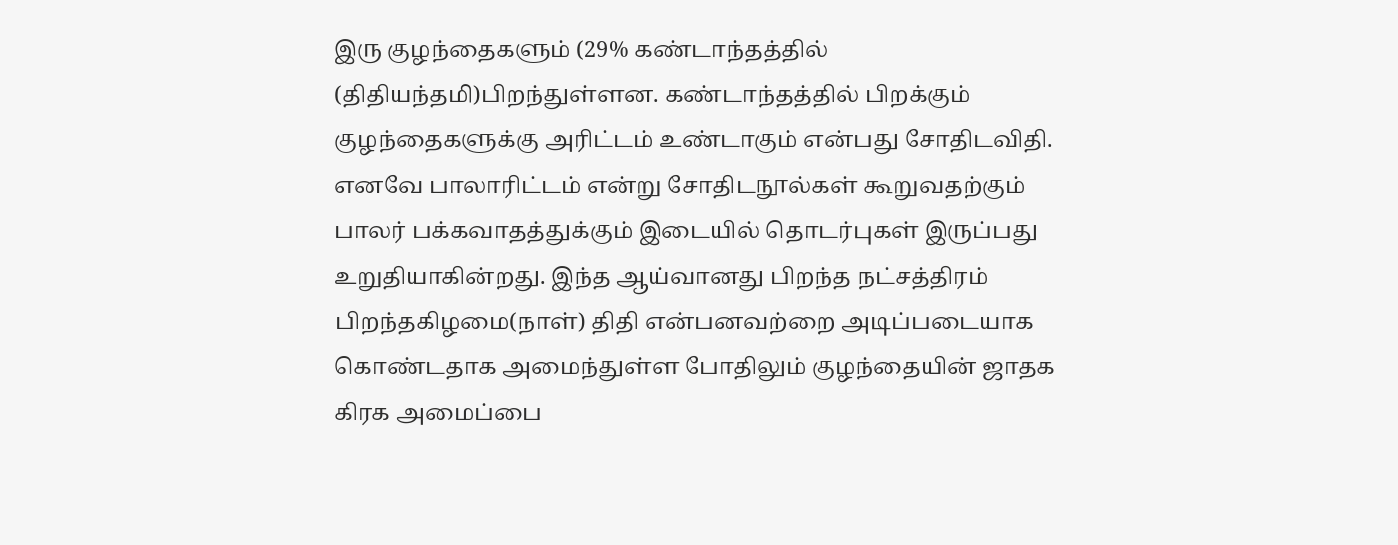இரு குழந்தைகளும் (29% கண்டாந்தத்தில் (திதியந்தமி)பிறந்துள்ளன. கண்டாந்தத்தில் பிறக்கும் குழந்தைகளுக்கு அரிட்டம் உண்டாகும் என்பது சோதிடவிதி. எனவே பாலாரிட்டம் என்று சோதிடநூல்கள் கூறுவதற்கும் பாலர் பக்கவாதத்துக்கும் இடையில் தொடர்புகள் இருப்பது உறுதியாகின்றது. இந்த ஆய்வானது பிறந்த நட்சத்திரம் பிறந்தகிழமை(நாள்) திதி என்பனவற்றை அடிப்படையாக கொண்டதாக அமைந்துள்ள போதிலும் குழந்தையின் ஜாதக கிரக அமைப்பை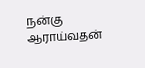நன்கு ஆராய்வதன்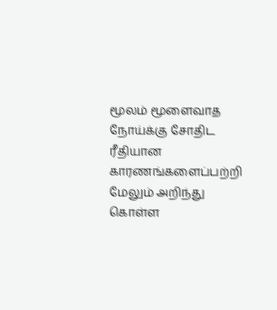மூலம் மூளைவாத நோய்க்கு சோதிட ரீதியான காரணங்களைப்பற்றி மேலும் அறிந்து கொள்ள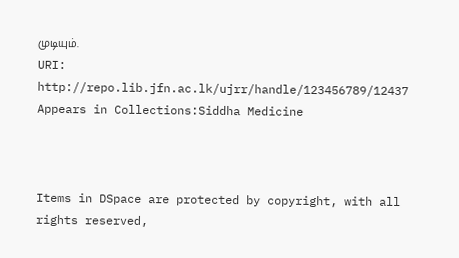முடியும்.
URI: http://repo.lib.jfn.ac.lk/ujrr/handle/123456789/12437
Appears in Collections:Siddha Medicine



Items in DSpace are protected by copyright, with all rights reserved,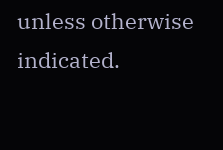unless otherwise indicated.